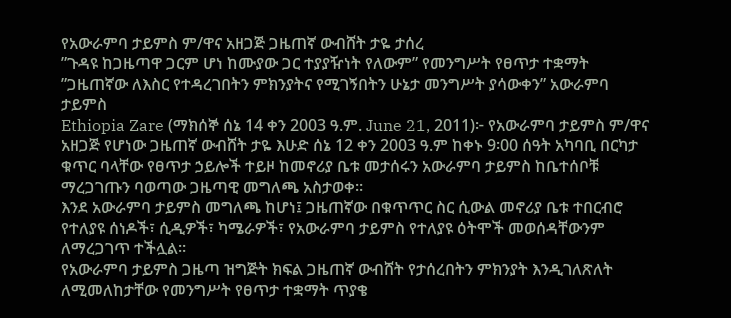የአውራምባ ታይምስ ም/ዋና አዘጋጅ ጋዜጠኛ ውብሸት ታዬ ታሰረ
”ጉዳዩ ከጋዜጣዋ ጋርም ሆነ ከሙያው ጋር ተያያዥነት የለውም” የመንግሥት የፀጥታ ተቋማት
”ጋዜጠኛው ለእስር የተዳረገበትን ምክንያትና የሚገኝበትን ሁኔታ መንግሥት ያሳውቀን” አውራምባ ታይምስ
Ethiopia Zare (ማክሰኞ ሰኔ 14 ቀን 2003 ዓ.ም. June 21, 2011)፦ የአውራምባ ታይምስ ም/ዋና አዘጋጅ የሆነው ጋዜጠኛ ውብሸት ታዬ እሁድ ሰኔ 12 ቀን 2003 ዓ.ም ከቀኑ 9፡00 ሰዓት አካባቢ በርካታ ቁጥር ባላቸው የፀጥታ ኃይሎች ተይዞ ከመኖሪያ ቤቱ መታሰሩን አውራምባ ታይምስ ከቤተሰቦቹ ማረጋገጡን ባወጣው ጋዜጣዊ መግለጫ አስታወቀ።
እንደ አውራምባ ታይምስ መግለጫ ከሆነ፤ ጋዜጠኛው በቁጥጥር ስር ሲውል መኖሪያ ቤቱ ተበርብሮ የተለያዩ ሰነዶች፣ ሲዲዎች፣ ካሜራዎች፣ የአውራምባ ታይምስ የተለያዩ ዕትሞች መወሰዳቸውንም ለማረጋገጥ ተችሏል።
የአውራምባ ታይምስ ጋዜጣ ዝግጅት ክፍል ጋዜጠኛ ውብሸት የታሰረበትን ምክንያት እንዲገለጽለት ለሚመለከታቸው የመንግሥት የፀጥታ ተቋማት ጥያቄ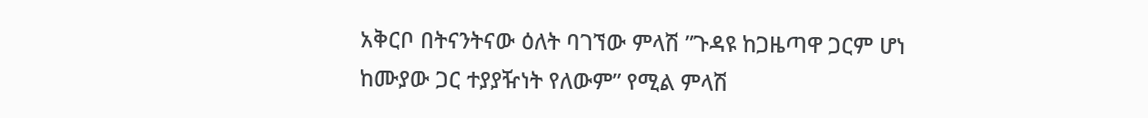አቅርቦ በትናንትናው ዕለት ባገኘው ምላሽ ”ጉዳዩ ከጋዜጣዋ ጋርም ሆነ ከሙያው ጋር ተያያዥነት የለውም” የሚል ምላሽ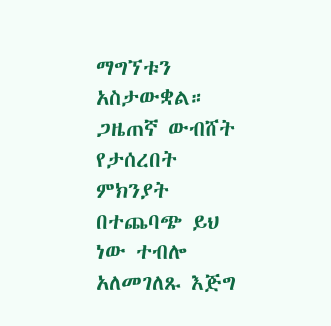ማግኘቱን አስታውቋል። ጋዜጠኛ ውብሸት የታሰረበት ምክንያት በተጨባጭ ይህ ነው ተብሎ አለመገለጹ እጅግ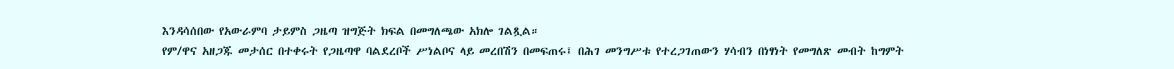እንዳሳሰበው የአውራምባ ታይምስ ጋዜጣ ዝግጅት ክፍል በመግለጫው አክሎ ገልጿል።
የም/ዋና አዘጋጁ መታሰር በተቀሩት የጋዜጣዋ ባልደረቦች ሥነልቦና ላይ መረበሽን በመፍጠሩ፤ በሕገ መንግሥቱ የተረጋገጠውን ሃሳብን በነፃነት የመግለጽ መብት ከግምት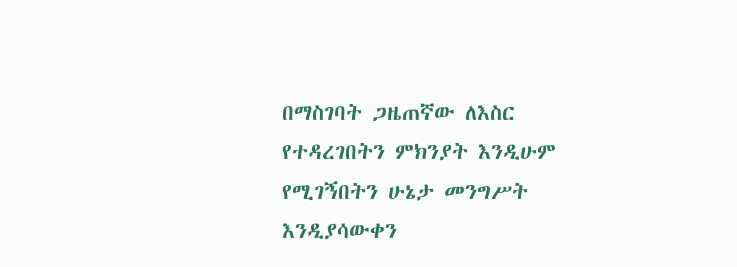በማስገባት ጋዜጠኛው ለእስር የተዳረገበትን ምክንያት እንዲሁም የሚገኝበትን ሁኔታ መንግሥት እንዲያሳውቀን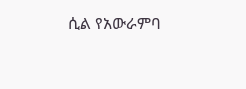ሲል የአውራምባ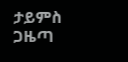ታይምስ ጋዜጣ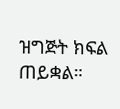ዝግጅት ክፍል ጠይቋል።